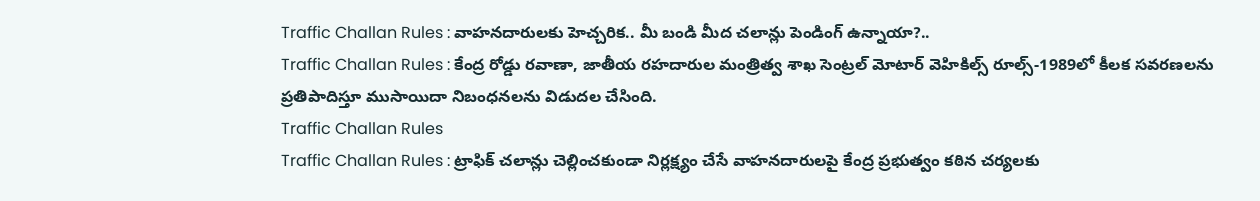Traffic Challan Rules : వాహనదారులకు హెచ్చరిక.. మీ బండి మీద చలాన్లు పెండింగ్ ఉన్నాయా?..
Traffic Challan Rules : కేంద్ర రోడ్డు రవాణా, జాతీయ రహదారుల మంత్రిత్వ శాఖ సెంట్రల్ మోటార్ వెహికిల్స్ రూల్స్-1989లో కీలక సవరణలను ప్రతిపాదిస్తూ ముసాయిదా నిబంధనలను విడుదల చేసింది.
Traffic Challan Rules
Traffic Challan Rules : ట్రాఫిక్ చలాన్లు చెల్లించకుండా నిర్లక్ష్యం చేసే వాహనదారులపై కేంద్ర ప్రభుత్వం కఠిన చర్యలకు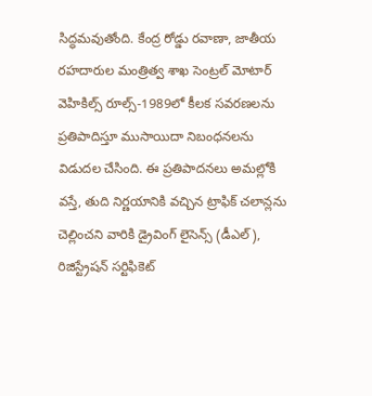సిద్ధమవుతోంది. కేంద్ర రోడ్డు రవాణా, జాతీయ రహదారుల మంత్రిత్వ శాఖ సెంట్రల్ మోటార్ వెహికిల్స్ రూల్స్-1989లో కీలక సవరణలను ప్రతిపాదిస్తూ ముసాయిదా నిబంధనలను విడుదల చేసింది. ఈ ప్రతిపాదనలు అమల్లోకి వస్తే, తుది నిర్ణయానికి వచ్చిన ట్రాఫిక్ చలాన్లను చెల్లించని వారికి డ్రైవింగ్ లైసెన్స్ (డీఎల్), రిజిస్ట్రేషన్ సర్టిఫికెట్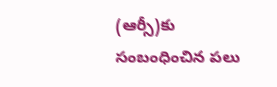(ఆర్సీ)కు సంబంధించిన పలు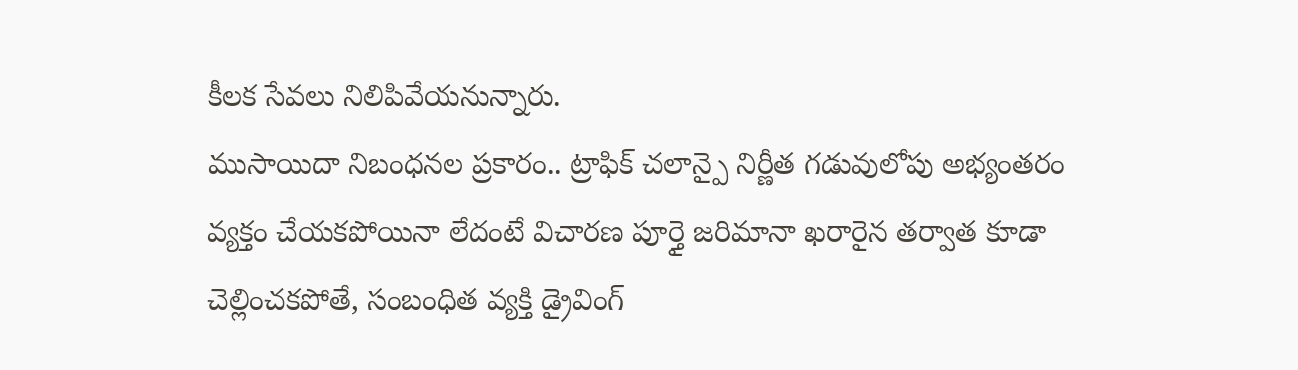కీలక సేవలు నిలిపివేయనున్నారు.
ముసాయిదా నిబంధనల ప్రకారం.. ట్రాఫిక్ చలాన్పై నిర్ణీత గడువులోపు అభ్యంతరం వ్యక్తం చేయకపోయినా లేదంటే విచారణ పూర్తై జరిమానా ఖరారైన తర్వాత కూడా చెల్లించకపోతే, సంబంధిత వ్యక్తి డ్రైవింగ్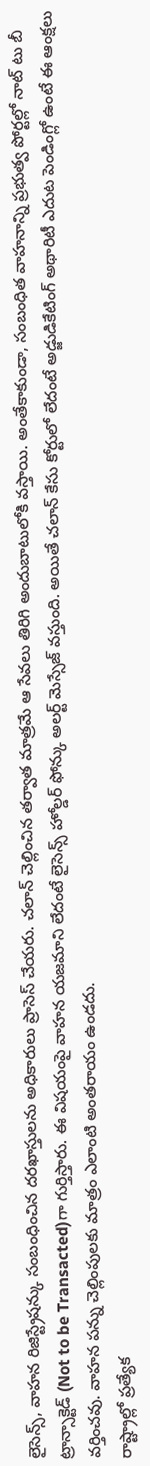లైసెన్స్, వాహన రిజిస్ట్రేషన్కు సంబంధించిన దరఖాస్తులను అధికారులు ప్రాసెస్ చేయరు. చలాన్ చెల్లించిన తర్వాత మాత్రమే ఆ సేవలు తిరిగి అందుబాటులోకి వస్తాయి. అంతేకాకుండా, సంబంధిత వాహనాన్ని ప్రభుత్వ పోర్టల్లో నాట్ టు బీ ట్రాన్సాక్టెడ్ (Not to be Transacted)గా గుర్తిస్తారు. ఈ విషయంపై వాహన యజమాని లేదంటే లైసెన్స్ హోల్డర్ ఫోన్కు అలర్ట్ మెస్సేజ్ వస్తుంది. అయితే చలాన్ కేసు కోర్టులో లేదంటే అడ్జుడికేటింగ్ అథారిటీ ఎదుట పెండింగ్లో ఉంటే ఈ ఆంక్షలు వర్తించవు. వాహన పన్ను చెల్లింపులకు మాత్రం ఎలాంటి అంతరాయం ఉండదు.
రాష్ట్రాల్లో ప్రత్యేక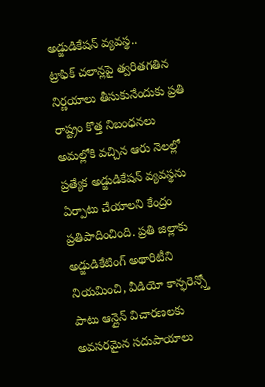అడ్జుడికేషన్ వ్యవస్థ..
ట్రాఫిక్ చలాన్లపై త్వరితగతిన నిర్ణయాలు తీసుకునేందుకు ప్రతి రాష్ట్రం కొత్త నిబంధనలు అమల్లోకి వచ్చిన ఆరు నెలల్లో ప్రత్యేక అడ్జుడికేషన్ వ్యవస్థను ఏర్పాటు చేయాలని కేంద్రం ప్రతిపాదించింది. ప్రతి జిల్లాకు అడ్జుడికేటింగ్ అథారిటీని నియమించి, వీడియో కాన్ఫరెన్స్తో పాటు ఆన్లైన్ విచారణలకు అవసరమైన సదుపాయాలు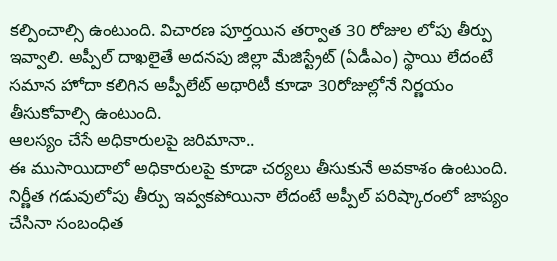కల్పించాల్సి ఉంటుంది. విచారణ పూర్తయిన తర్వాత 30 రోజుల లోపు తీర్పు ఇవ్వాలి. అప్పీల్ దాఖలైతే అదనపు జిల్లా మేజిస్ట్రేట్ (ఏడీఎం) స్థాయి లేదంటే సమాన హోదా కలిగిన అప్పీలేట్ అథారిటీ కూడా 30రోజుల్లోనే నిర్ణయం తీసుకోవాల్సి ఉంటుంది.
ఆలస్యం చేసే అధికారులపై జరిమానా..
ఈ ముసాయిదాలో అధికారులపై కూడా చర్యలు తీసుకునే అవకాశం ఉంటుంది. నిర్ణీత గడువులోపు తీర్పు ఇవ్వకపోయినా లేదంటే అప్పీల్ పరిష్కారంలో జాప్యం చేసినా సంబంధిత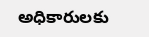అధికారులకు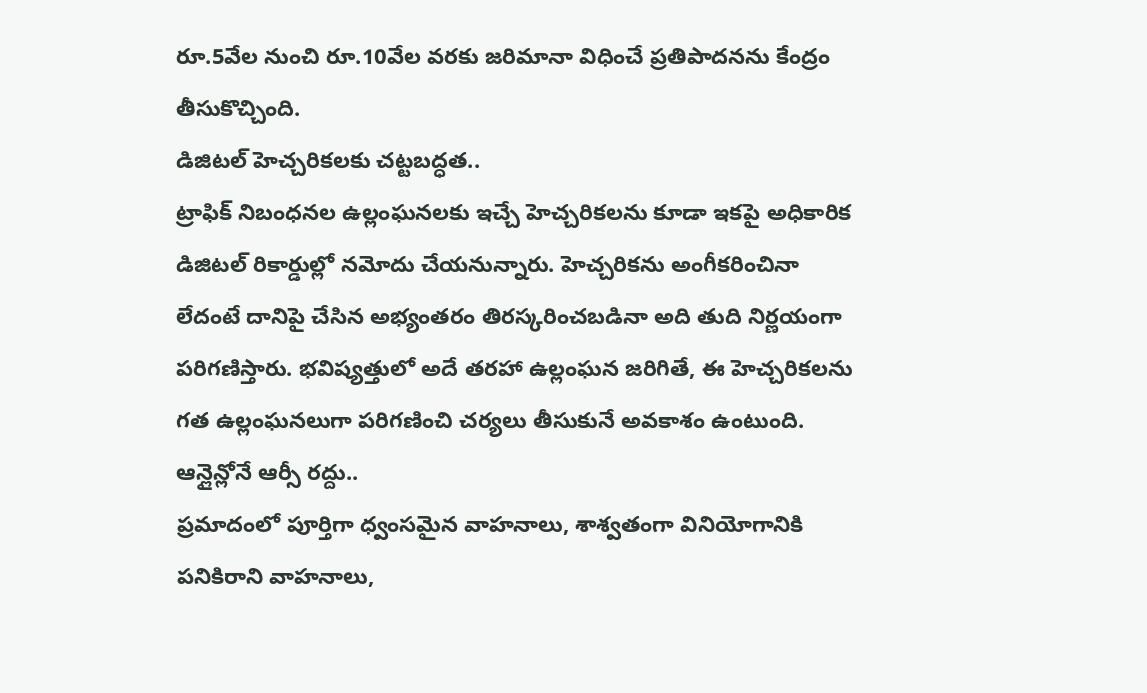రూ.5వేల నుంచి రూ.10వేల వరకు జరిమానా విధించే ప్రతిపాదనను కేంద్రం తీసుకొచ్చింది.
డిజిటల్ హెచ్చరికలకు చట్టబద్ధత..
ట్రాఫిక్ నిబంధనల ఉల్లంఘనలకు ఇచ్చే హెచ్చరికలను కూడా ఇకపై అధికారిక డిజిటల్ రికార్డుల్లో నమోదు చేయనున్నారు. హెచ్చరికను అంగీకరించినా లేదంటే దానిపై చేసిన అభ్యంతరం తిరస్కరించబడినా అది తుది నిర్ణయంగా పరిగణిస్తారు. భవిష్యత్తులో అదే తరహా ఉల్లంఘన జరిగితే, ఈ హెచ్చరికలను గత ఉల్లంఘనలుగా పరిగణించి చర్యలు తీసుకునే అవకాశం ఉంటుంది.
ఆన్లైన్లోనే ఆర్సీ రద్దు..
ప్రమాదంలో పూర్తిగా ధ్వంసమైన వాహనాలు, శాశ్వతంగా వినియోగానికి పనికిరాని వాహనాలు,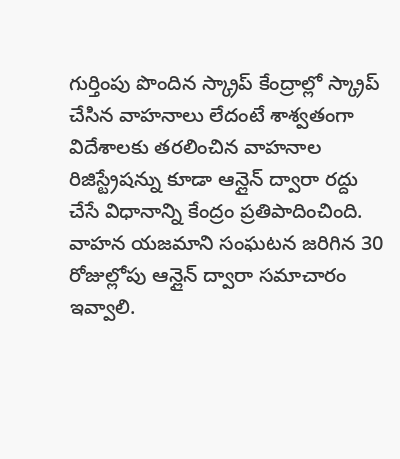గుర్తింపు పొందిన స్క్రాప్ కేంద్రాల్లో స్క్రాప్ చేసిన వాహనాలు లేదంటే శాశ్వతంగా విదేశాలకు తరలించిన వాహనాల రిజిస్ట్రేషన్ను కూడా ఆన్లైన్ ద్వారా రద్దు చేసే విధానాన్ని కేంద్రం ప్రతిపాదించింది. వాహన యజమాని సంఘటన జరిగిన 30 రోజుల్లోపు ఆన్లైన్ ద్వారా సమాచారం ఇవ్వాలి.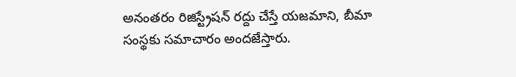అనంతరం రిజిస్ట్రేషన్ రద్దు చేస్తే యజమాని, బీమా సంస్థకు సమాచారం అందజేస్తారు.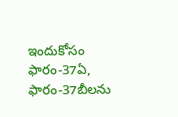ఇందుకోసం ఫారం-37ఏ, ఫారం-37బీలను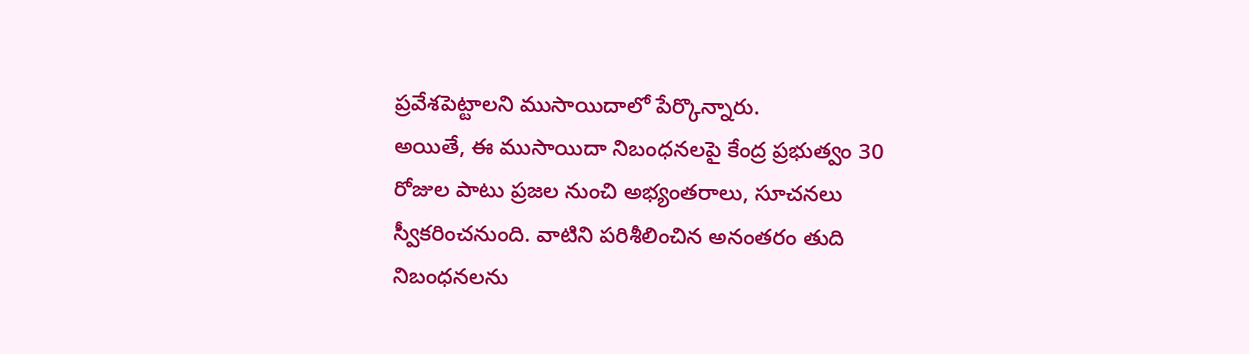ప్రవేశపెట్టాలని ముసాయిదాలో పేర్కొన్నారు.
అయితే, ఈ ముసాయిదా నిబంధనలపై కేంద్ర ప్రభుత్వం 30 రోజుల పాటు ప్రజల నుంచి అభ్యంతరాలు, సూచనలు స్వీకరించనుంది. వాటిని పరిశీలించిన అనంతరం తుది నిబంధనలను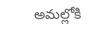అమల్లోకి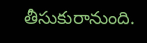తీసుకురానుంది.